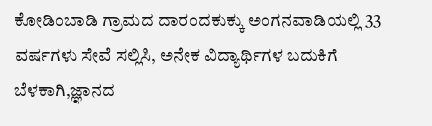ಕೋಡಿಂಬಾಡಿ ಗ್ರಾಮದ ದಾರಂದಕುಕ್ಕು ಅಂಗನವಾಡಿಯಲ್ಲಿ 33 ವರ್ಷಗಳು ಸೇವೆ ಸಲ್ಲಿಸಿ, ಅನೇಕ ವಿದ್ಯಾರ್ಥಿಗಳ ಬದುಕಿಗೆ ಬೆಳಕಾಗಿ,ಜ್ಞಾನದ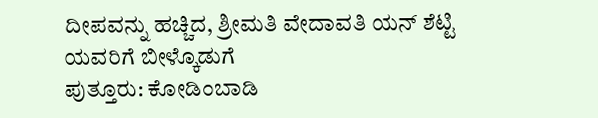ದೀಪವನ್ನು ಹಚ್ಚಿದ, ಶ್ರೀಮತಿ ವೇದಾವತಿ ಯನ್ ಶೆಟ್ಟಿ ಯವರಿಗೆ ಬೀಳ್ಕೊಡುಗೆ
ಪುತ್ತೂರು: ಕೋಡಿಂಬಾಡಿ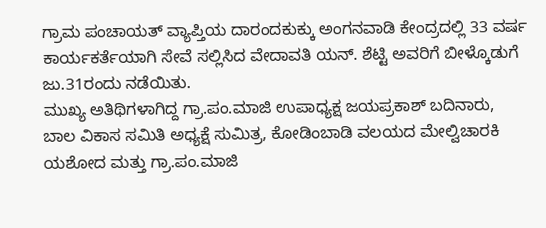ಗ್ರಾಮ ಪಂಚಾಯತ್ ವ್ಯಾಪ್ತಿಯ ದಾರಂದಕುಕ್ಕು ಅಂಗನವಾಡಿ ಕೇಂದ್ರದಲ್ಲಿ 33 ವರ್ಷ ಕಾರ್ಯಕರ್ತೆಯಾಗಿ ಸೇವೆ ಸಲ್ಲಿಸಿದ ವೇದಾವತಿ ಯನ್. ಶೆಟ್ಟಿ ಅವರಿಗೆ ಬೀಳ್ಕೊಡುಗೆ ಜು.31ರಂದು ನಡೆಯಿತು.
ಮುಖ್ಯ ಅತಿಥಿಗಳಾಗಿದ್ದ ಗ್ರಾ.ಪಂ.ಮಾಜಿ ಉಪಾಧ್ಯಕ್ಷ ಜಯಪ್ರಕಾಶ್ ಬದಿನಾರು, ಬಾಲ ವಿಕಾಸ ಸಮಿತಿ ಅಧ್ಯಕ್ಷೆ ಸುಮಿತ್ರ, ಕೋಡಿಂಬಾಡಿ ವಲಯದ ಮೇಲ್ವಿಚಾರಕಿ ಯಶೋದ ಮತ್ತು ಗ್ರಾ.ಪಂ.ಮಾಜಿ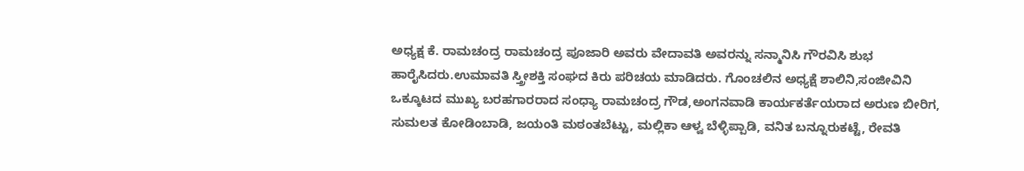ಅಧ್ಯಕ್ಷ ಕೆ. ರಾಮಚಂದ್ರ ರಾಮಚಂದ್ರ ಪೂಜಾರಿ ಅವರು ವೇದಾವತಿ ಅವರನ್ನು ಸನ್ಮಾನಿಸಿ ಗೌರವಿಸಿ ಶುಭ ಹಾರೈಸಿದರು.ಉಮಾವತಿ ಸ್ತ್ರೀಶಕ್ತಿ ಸಂಘದ ಕಿರು ಪರಿಚಯ ಮಾಡಿದರು. ಗೊಂಚಲಿನ ಅಧ್ಯಕ್ಷೆ ಶಾಲಿನಿ,ಸಂಜೀವಿನಿ ಒಕ್ಕೂಟದ ಮುಖ್ಯ ಬರಹಗಾರರಾದ ಸಂಧ್ಯಾ ರಾಮಚಂದ್ರ ಗೌಡ,ಅಂಗನವಾಡಿ ಕಾರ್ಯಕರ್ತೆಯರಾದ ಅರುಣ ಬೀರಿಗ, ಸುಮಲತ ಕೋಡಿಂಬಾಡಿ, ಜಯಂತಿ ಮಠಂತಬೆಟ್ಟು, ಮಲ್ಲಿಕಾ ಆಳ್ವ ಬೆಳ್ಳಿಪ್ಪಾಡಿ, ವನಿತ ಬನ್ನೂರುಕಟ್ಟೆ, ರೇವತಿ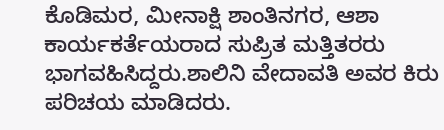ಕೊಡಿಮರ, ಮೀನಾಕ್ಷಿ ಶಾಂತಿನಗರ, ಆಶಾ ಕಾರ್ಯಕರ್ತೆಯರಾದ ಸುಪ್ರಿತ ಮತ್ತಿತರರು ಭಾಗವಹಿಸಿದ್ದರು.ಶಾಲಿನಿ ವೇದಾವತಿ ಅವರ ಕಿರು ಪರಿಚಯ ಮಾಡಿದರು.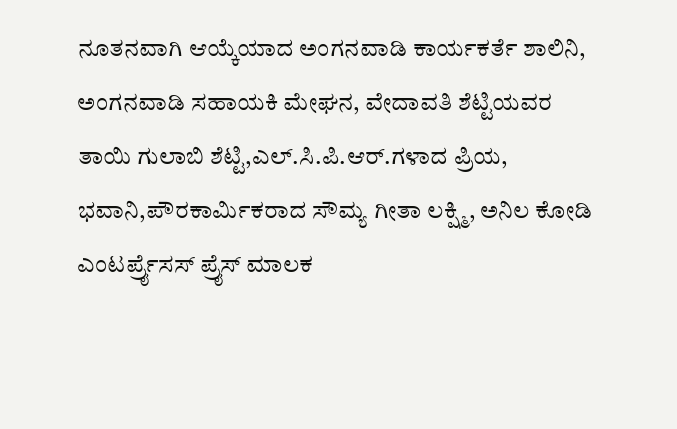ನೂತನವಾಗಿ ಆಯ್ಕೆಯಾದ ಅಂಗನವಾಡಿ ಕಾರ್ಯಕರ್ತೆ ಶಾಲಿನಿ, ಅಂಗನವಾಡಿ ಸಹಾಯಕಿ ಮೇಘನ, ವೇದಾವತಿ ಶೆಟ್ಟಿಯವರ ತಾಯಿ ಗುಲಾಬಿ ಶೆಟ್ಟಿ,ಎಲ್.ಸಿ.ಪಿ.ಆರ್.ಗಳಾದ ಪ್ರಿಯ, ಭವಾನಿ,ಪೌರಕಾರ್ಮಿಕರಾದ ಸೌಮ್ಯ ಗೀತಾ ಲಕ್ಷ್ಮಿ, ಅನಿಲ ಕೋಡಿ ಎಂಟರ್ಪ್ರೈಸಸ್ ಪ್ರೈಸ್ ಮಾಲಕ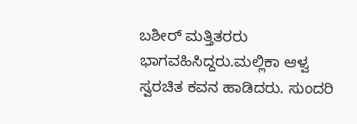ಬಶೀರ್ ಮತ್ತಿತರರು ಭಾಗವಹಿಸಿದ್ದರು.ಮಲ್ಲಿಕಾ ಆಳ್ವ ಸ್ವರಚಿತ ಕವನ ಹಾಡಿದರು. ಸುಂದರಿ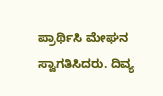ಪ್ರಾರ್ಥಿಸಿ ಮೇಘನ ಸ್ವಾಗತಿಸಿದರು. ದಿವ್ಯ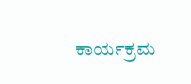ಕಾರ್ಯಕ್ರಮ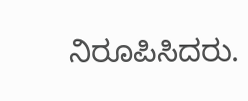ನಿರೂಪಿಸಿದರು.